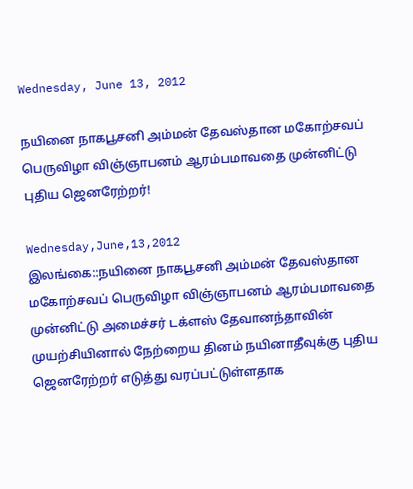Wednesday, June 13, 2012

நயினை நாகபூசனி அம்மன் தேவஸ்தான மகோற்சவப் பெருவிழா விஞ்ஞாபனம் ஆரம்பமாவதை முன்னிட்டு புதிய ஜெனரேற்றர்!

Wednesday,June,13,2012
இலங்கை::நயினை நாகபூசனி அம்மன் தேவஸ்தான மகோற்சவப் பெருவிழா விஞ்ஞாபனம் ஆரம்பமாவதை முன்னிட்டு அமைச்சர் டக்ளஸ் தேவானந்தாவின் முயற்சியினால் நேற்றைய தினம் நயினாதீவுக்கு புதிய ஜெனரேற்றர் எடுத்து வரப்பட்டுள்ளதாக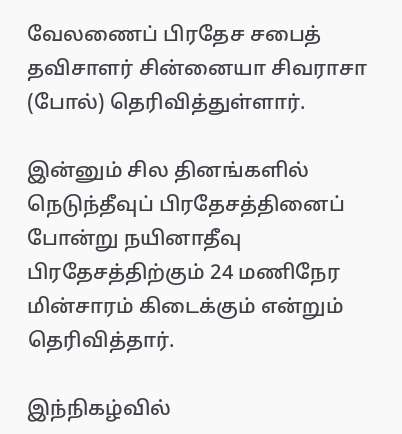வேலணைப் பிரதேச சபைத் தவிசாளர் சின்னையா சிவராசா (போல்) தெரிவித்துள்ளார்.

இன்னும் சில தினங்களில் நெடுந்தீவுப் பிரதேசத்தினைப் போன்று நயினாதீவு பிரதேசத்திற்கும் 24 மணிநேர மின்சாரம் கிடைக்கும் என்றும் தெரிவித்தார்.

இந்நிகழ்வில்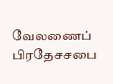வேலணைப் பிரதேசசபை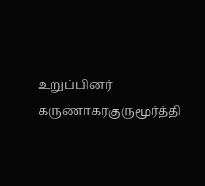உறுப்பினர் கருணாகரகுருமூர்த்தி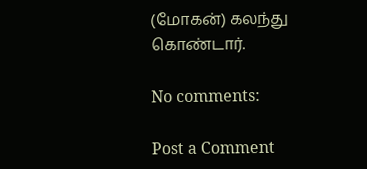(மோகன்) கலந்து கொண்டார்.

No comments:

Post a Comment